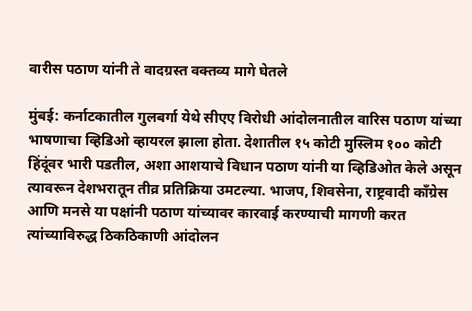वारीस पठाण यांनी ते वादग्रस्त वक्तव्य मागे घेतले

मुंबई: कर्नाटकातील गुलबर्गा येथे सीएए विरोधी आंदोलनातील वारिस पठाण यांच्या भाषणाचा व्हिडिओ व्हायरल झाला होता. देशातील १५ कोटी मुस्लिम १०० कोटी हिंदूंवर भारी पडतील, अशा आशयाचे विधान पठाण यांनी या व्हिडिओत केले असून त्यावरून देशभरातून तीव्र प्रतिक्रिया उमटल्या. भाजप, शिवसेना, राष्ट्रवादी काँग्रेस आणि मनसे या पक्षांनी पठाण यांच्यावर कारवाई करण्याची मागणी करत त्यांच्याविरुद्ध ठिकठिकाणी आंदोलन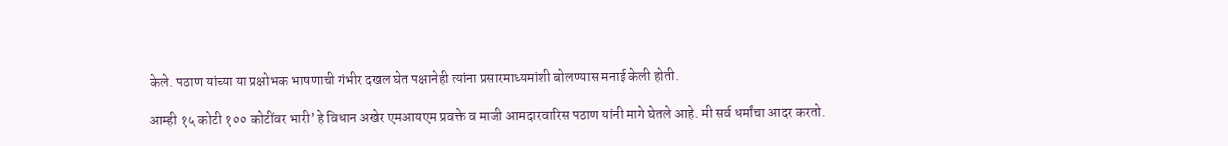केले. पठाण यांच्या या प्रक्षोभक भाषणाची गंभीर दखल घेत पक्षानेही त्यांना प्रसारमाध्यमांशी बोलण्यास मनाई केली होती.

आम्ही १५ कोटी १०० कोटींवर भारी’ हे विधान अखेर एमआयएम प्रवक्ते व माजी आमदारवारिस पठाण यांनी मागे घेतले आहे. मी सर्व धर्मांचा आदर करतो.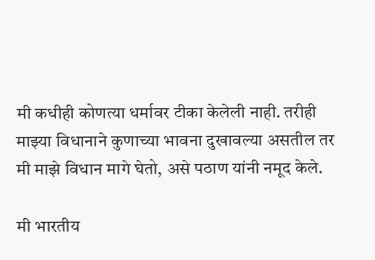मी कधीही कोणत्या धर्मावर टीका केलेली नाही. तरीही माझ्या विधानाने कुणाच्या भावना दुखावल्या असतील तर मी माझे विधान मागे घेतो, असे पठाण यांनी नमूद केले.

मी भारतीय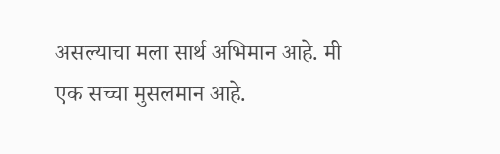असल्याचा मला सार्थ अभिमान आहे. मी एक सच्चा मुसलमान आहे.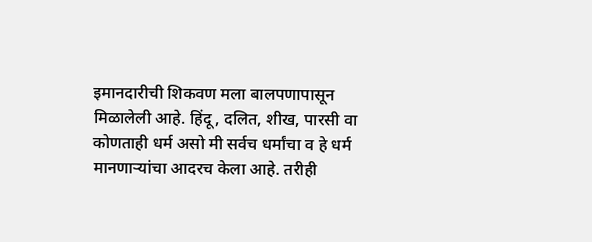इमानदारीची शिकवण मला बालपणापासून मिळालेली आहे. हिंदू, दलित, शीख, पारसी वा कोणताही धर्म असो मी सर्वच धर्मांचा व हे धर्म मानणाऱ्यांचा आदरच केला आहे. तरीही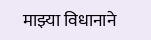माझ्या विधानाने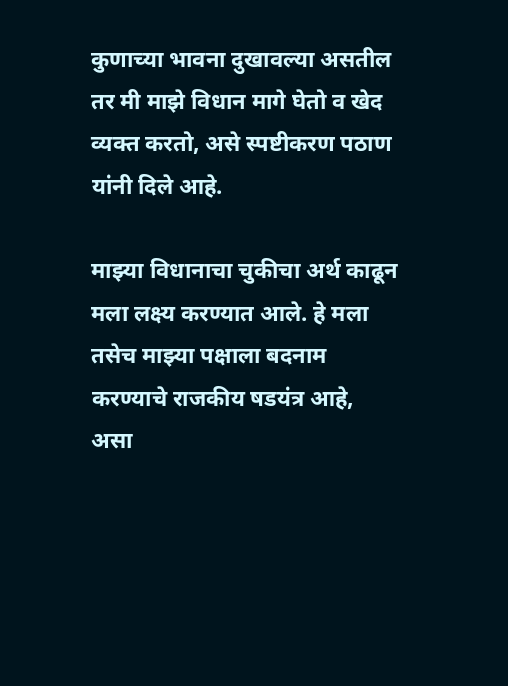कुणाच्या भावना दुखावल्या असतील तर मी माझे विधान मागे घेतो व खेद व्यक्त करतो, असे स्पष्टीकरण पठाण यांनी दिले आहे.

माझ्या विधानाचा चुकीचा अर्थ काढून मला लक्ष्य करण्यात आले. हे मला तसेच माझ्या पक्षाला बदनाम करण्याचे राजकीय षडयंत्र आहे, असा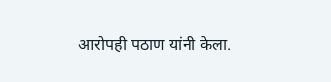आरोपही पठाण यांनी केला.